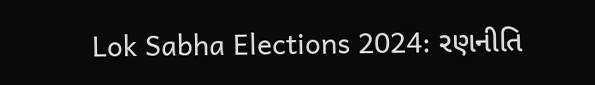Lok Sabha Elections 2024: રણનીતિ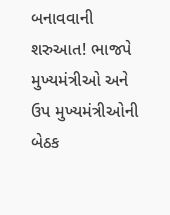બનાવવાની શરુઆત! ભાજપે મુખ્યમંત્રીઓ અને ઉપ મુખ્યમંત્રીઓની બેઠક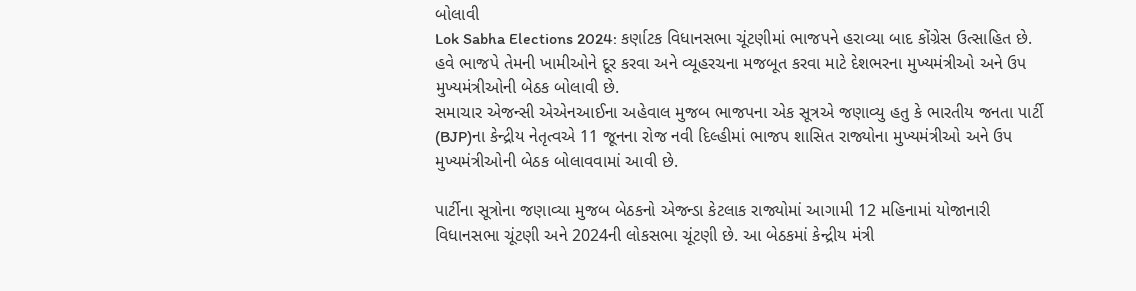બોલાવી
Lok Sabha Elections 2024: કર્ણાટક વિધાનસભા ચૂંટણીમાં ભાજપને હરાવ્યા બાદ કોંગ્રેસ ઉત્સાહિત છે. હવે ભાજપે તેમની ખામીઓને દૂર કરવા અને વ્યૂહરચના મજબૂત કરવા માટે દેશભરના મુખ્યમંત્રીઓ અને ઉપ મુખ્યમંત્રીઓની બેઠક બોલાવી છે.
સમાચાર એજન્સી એએનઆઈના અહેવાલ મુજબ ભાજપના એક સૂત્રએ જણાવ્યુ હતુ કે ભારતીય જનતા પાર્ટી (BJP)ના કેન્દ્રીય નેતૃત્વએ 11 જૂનના રોજ નવી દિલ્હીમાં ભાજપ શાસિત રાજ્યોના મુખ્યમંત્રીઓ અને ઉપ મુખ્યમંત્રીઓની બેઠક બોલાવવામાં આવી છે.

પાર્ટીના સૂત્રોના જણાવ્યા મુજબ બેઠકનો એજન્ડા કેટલાક રાજ્યોમાં આગામી 12 મહિનામાં યોજાનારી વિધાનસભા ચૂંટણી અને 2024ની લોકસભા ચૂંટણી છે. આ બેઠકમાં કેન્દ્રીય મંત્રી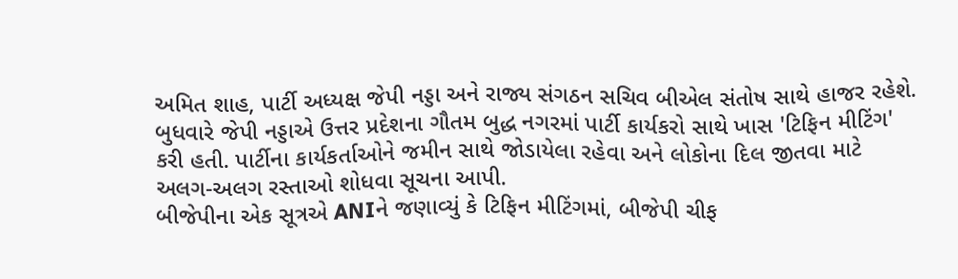અમિત શાહ, પાર્ટી અધ્યક્ષ જેપી નડ્ડા અને રાજ્ય સંગઠન સચિવ બીએલ સંતોષ સાથે હાજર રહેશે.
બુધવારે જેપી નડ્ડાએ ઉત્તર પ્રદેશના ગૌતમ બુદ્ધ નગરમાં પાર્ટી કાર્યકરો સાથે ખાસ 'ટિફિન મીટિંગ' કરી હતી. પાર્ટીના કાર્યકર્તાઓને જમીન સાથે જોડાયેલા રહેવા અને લોકોના દિલ જીતવા માટે અલગ-અલગ રસ્તાઓ શોધવા સૂચના આપી.
બીજેપીના એક સૂત્રએ ANIને જણાવ્યું કે ટિફિન મીટિંગમાં, બીજેપી ચીફ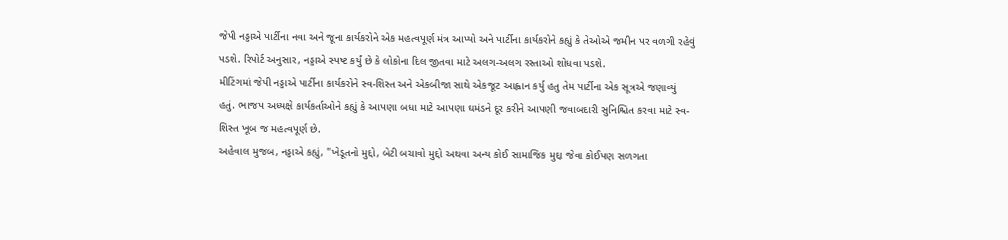જેપી નડ્ડાએ પાર્ટીના નવા અને જૂના કાર્યકરોને એક મહત્વપૂર્ણ મંત્ર આપ્યો અને પાર્ટીના કાર્યકરોને કહ્યું કે તેઓએ જમીન પર વળગી રહેવું પડશે. રિપોર્ટ અનુસાર, નડ્ડાએ સ્પષ્ટ કર્યું છે કે લોકોના દિલ જીતવા માટે અલગ-અલગ રસ્તાઓ શોધવા પડશે.
મીટિંગમાં જેપી નડ્ડાએ પાર્ટીના કાર્યકરોને સ્વ-શિસ્ત અને એકબીજા સાથે એકજૂટ આહ્વાન કર્યુ હતુ તેમ પાર્ટીના એક સૂત્રએ જણાવ્યું હતું. ભાજપ અધ્યક્ષે કાર્યકર્તાઓને કહ્યું કે આપણા બધા માટે આપણા ઘમંડને દૂર કરીને આપણી જવાબદારી સુનિશ્ચિત કરવા માટે સ્વ-શિસ્ત ખૂબ જ મહત્વપૂર્ણ છે.
અહેવાલ મુજબ, નડ્ડાએ કહ્યું, "ખેડૂતનો મુદ્દો, બેટી બચાવો મુદ્દો અથવા અન્ય કોઈ સામાજિક મુદ્દા જેવા કોઈપણ સળગતા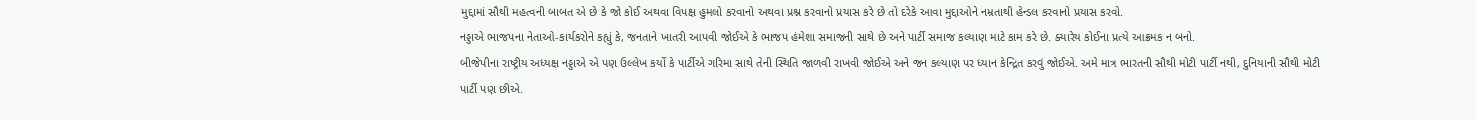મુદ્દામાં સૌથી મહત્વની બાબત એ છે કે જો કોઈ અથવા વિપક્ષ હુમલો કરવાનો અથવા પ્રશ્ન કરવાનો પ્રયાસ કરે છે તો દરેકે આવા મુદ્દાઓને નમ્રતાથી હેન્ડલ કરવાનો પ્રયાસ કરવો.
નડ્ડાએ ભાજપના નેતાઓ-કાર્યકરોને કહ્યું કે, જનતાને ખાતરી આપવી જોઈએ કે ભાજપ હંમેશા સમાજની સાથે છે અને પાર્ટી સમાજ કલ્યાણ માટે કામ કરે છે. ક્યારેય કોઈના પ્રત્યે આક્રમક ન બનો.
બીજેપીના રાષ્ટ્રીય અધ્યક્ષ નડ્ડાએ એ પણ ઉલ્લેખ કર્યો કે પાર્ટીએ ગરિમા સાથે તેની સ્થિતિ જાળવી રાખવી જોઈએ અને જન કલ્યાણ પર ધ્યાન કેન્દ્રિત કરવું જોઈએ. અમે માત્ર ભારતની સૌથી મોટી પાર્ટી નથી, દુનિયાની સૌથી મોટી પાર્ટી પણ છીએ.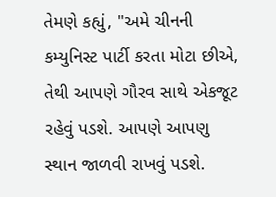તેમણે કહ્યું, "અમે ચીનની કમ્યુનિસ્ટ પાર્ટી કરતા મોટા છીએ, તેથી આપણે ગૌરવ સાથે એકજૂટ રહેવું પડશે. આપણે આપણુ સ્થાન જાળવી રાખવું પડશે.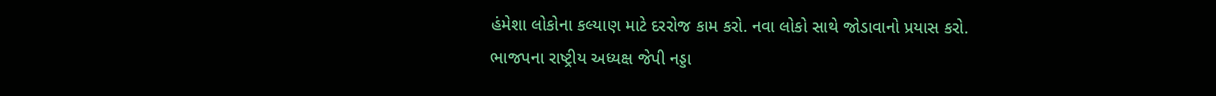હંમેશા લોકોના કલ્યાણ માટે દરરોજ કામ કરો. નવા લોકો સાથે જોડાવાનો પ્રયાસ કરો.
ભાજપના રાષ્ટ્રીય અધ્યક્ષ જેપી નડ્ડા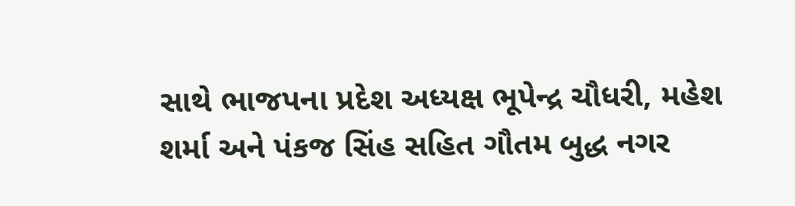સાથે ભાજપના પ્રદેશ અધ્યક્ષ ભૂપેન્દ્ર ચૌધરી, મહેશ શર્મા અને પંકજ સિંહ સહિત ગૌતમ બુદ્ધ નગર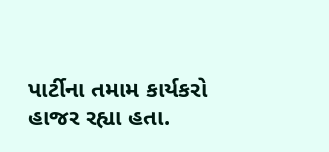પાર્ટીના તમામ કાર્યકરો હાજર રહ્યા હતા.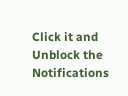Click it and Unblock the Notifications